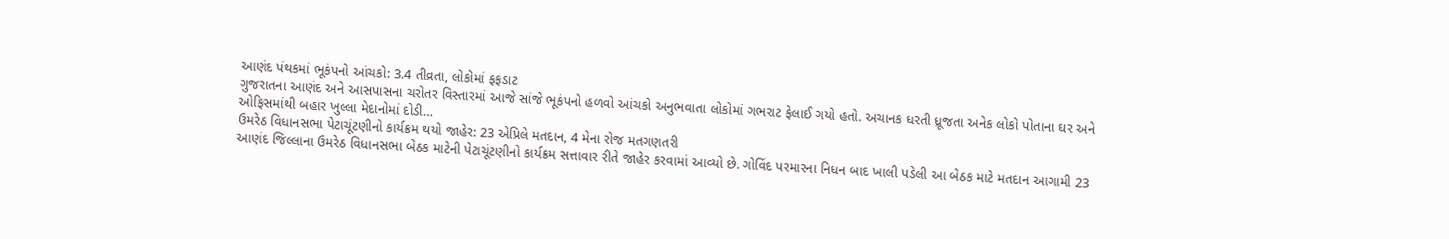આણંદ પંથકમાં ભૂકંપનો આંચકો: 3.4 તીવ્રતા, લોકોમાં ફફડાટ
ગુજરાતના આણંદ અને આસપાસના ચરોતર વિસ્તારમાં આજે સાંજે ભૂકંપનો હળવો આંચકો અનુભવાતા લોકોમાં ગભરાટ ફેલાઈ ગયો હતો. અચાનક ધરતી ધ્રૂજતા અનેક લોકો પોતાના ઘર અને ઓફિસમાંથી બહાર ખુલ્લા મેદાનોમાં દોડી…
ઉમરેઠ વિધાનસભા પેટાચૂંટણીનો કાર્યક્રમ થયો જાહેર: 23 એપ્રિલે મતદાન, 4 મેના રોજ મતગણતરી
આણંદ જિલ્લાના ઉમરેઠ વિધાનસભા બેઠક માટેની પેટાચૂંટણીનો કાર્યક્રમ સત્તાવાર રીતે જાહેર કરવામાં આવ્યો છે. ગોવિંદ પરમારના નિધન બાદ ખાલી પડેલી આ બેઠક માટે મતદાન આગામી 23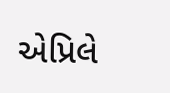એપ્રિલે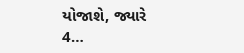યોજાશે, જ્યારે 4…